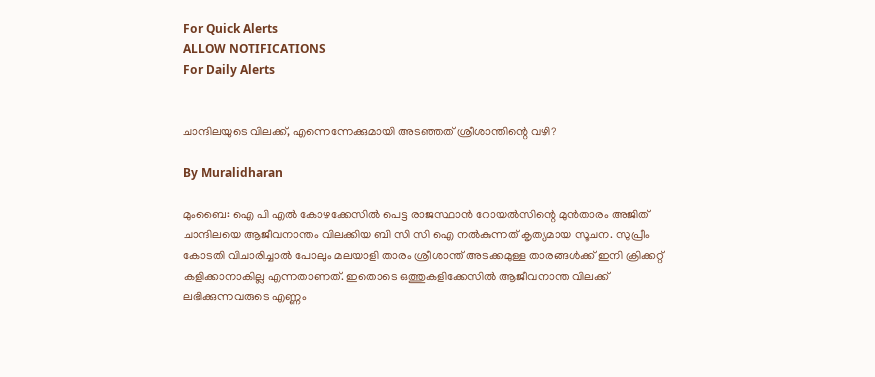For Quick Alerts
ALLOW NOTIFICATIONS
For Daily Alerts


ചാന്ദിലയുടെ വിലക്ക്, എന്നെന്നേക്കുമായി അടഞ്ഞത് ശ്രീശാന്തിന്റെ വഴി?

By Muralidharan

മുംബൈ: ഐ പി എല്‍ കോഴക്കേസില്‍ പെട്ട രാജസ്ഥാന്‍ റോയല്‍സിന്റെ മുന്‍താരം അജിത് ചാന്ദിലയെ ആജീവനാന്തം വിലക്കിയ ബി സി സി ഐ നല്‍കുന്നത് കൃത്യമായ സൂചന. സുപ്രീം കോടതി വിചാരിച്ചാല്‍ പോലും മലയാളി താരം ശ്രീശാന്ത് അടക്കമുള്ള താരങ്ങള്‍ക്ക് ഇനി ക്രിക്കറ്റ് കളിക്കാനാകില്ല എന്നതാണത്. ഇതൊടെ ഒത്തുകളിക്കേസില്‍ ആജീവനാന്ത വിലക്ക് ലഭിക്കുന്നവരുടെ എണ്ണം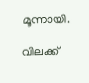മൂന്നായി.

വിലക്ക്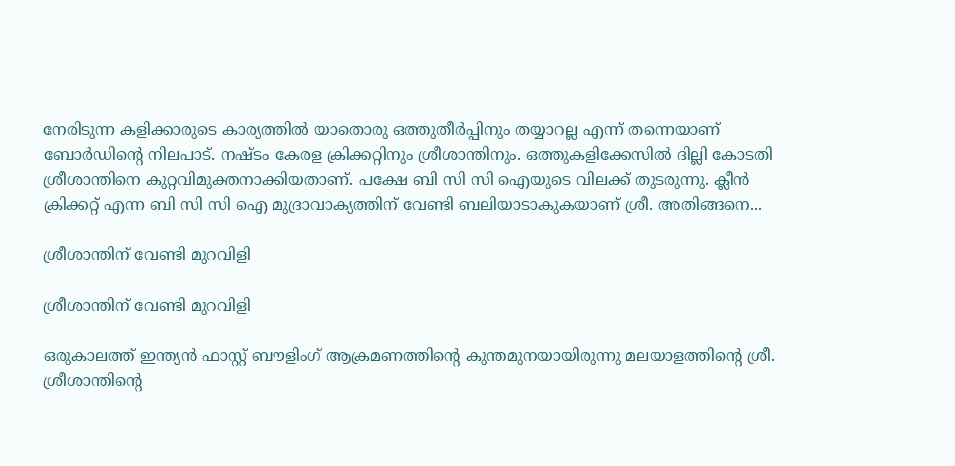നേരിടുന്ന കളിക്കാരുടെ കാര്യത്തില്‍ യാതൊരു ഒത്തുതീര്‍പ്പിനും തയ്യാറല്ല എന്ന് തന്നെയാണ് ബോര്‍ഡിന്റെ നിലപാട്. നഷ്ടം കേരള ക്രിക്കറ്റിനും ശ്രീശാന്തിനും. ഒത്തുകളിക്കേസില്‍ ദില്ലി കോടതി ശ്രീശാന്തിനെ കുറ്റവിമുക്തനാക്കിയതാണ്. പക്ഷേ ബി സി സി ഐയുടെ വിലക്ക് തുടരുന്നു. ക്ലീന്‍ ക്രിക്കറ്റ് എന്ന ബി സി സി ഐ മുദ്രാവാക്യത്തിന് വേണ്ടി ബലിയാടാകുകയാണ് ശ്രീ. അതിങ്ങനെ...

ശ്രീശാന്തിന് വേണ്ടി മുറവിളി

ശ്രീശാന്തിന് വേണ്ടി മുറവിളി

ഒരുകാലത്ത് ഇന്ത്യന്‍ ഫാസ്റ്റ് ബൗളിംഗ് ആക്രമണത്തിന്റെ കുന്തമുനയായിരുന്നു മലയാളത്തിന്റെ ശ്രീ. ശ്രീശാന്തിന്റെ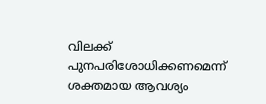വിലക്ക് പുനപരിശോധിക്കണമെന്ന് ശക്തമായ ആവശ്യം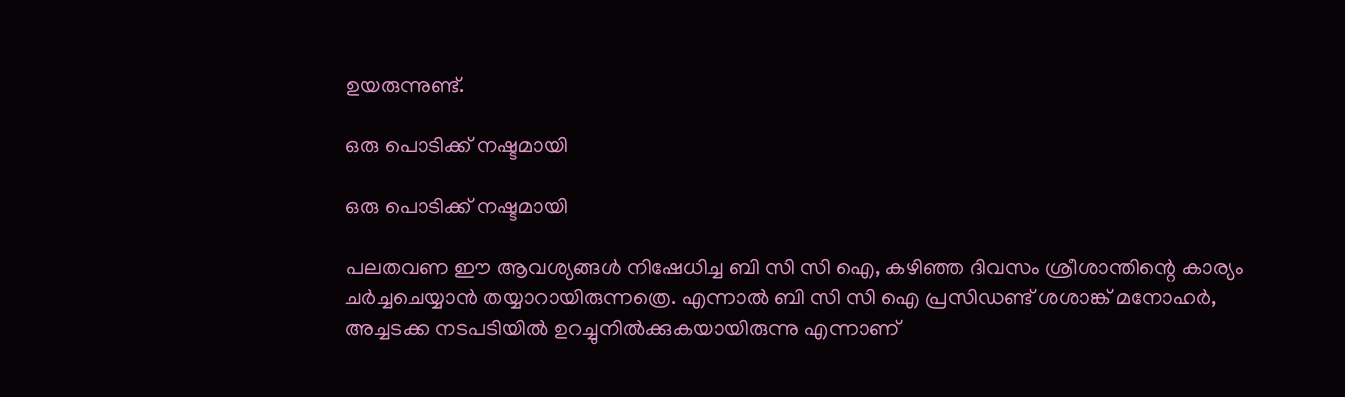ഉയരുന്നുണ്ട്.

ഒരു പൊടിക്ക് നഷ്ടമായി

ഒരു പൊടിക്ക് നഷ്ടമായി

പലതവണ ഈ ആവശ്യങ്ങള്‍ നിഷേധിച്ച ബി സി സി ഐ, കഴിഞ്ഞ ദിവസം ശ്രീശാന്തിന്റെ കാര്യം ചര്‍ച്ചചെയ്യാന്‍ തയ്യാറായിരുന്നത്രെ. എന്നാല്‍ ബി സി സി ഐ പ്രസിഡണ്ട് ശശാങ്ക് മനോഹര്‍, അച്ചടക്ക നടപടിയില്‍ ഉറച്ചുനില്‍ക്കുകയായിരുന്നു എന്നാണ്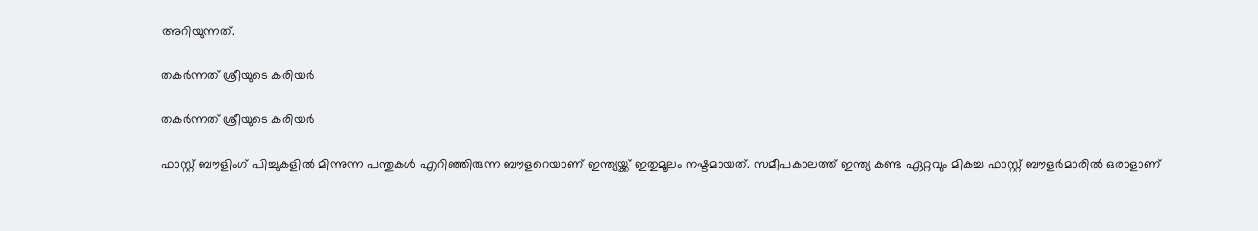അറിയുന്നത്.

തകര്‍ന്നത് ശ്രീയുടെ കരിയര്‍

തകര്‍ന്നത് ശ്രീയുടെ കരിയര്‍

ഫാസ്റ്റ് ബൗളിംഗ് പിച്ചുകളില്‍ മിന്നുന്ന പന്തുകള്‍ എറിഞ്ഞിരുന്ന ബൗളറെയാണ് ഇന്ത്യയ്ക്ക് ഇതുമൂലം നഷ്ടമായത്. സമീപകാലത്ത് ഇന്ത്യ കണ്ട ഏറ്റവും മികച്ച ഫാസ്റ്റ് ബൗളര്‍മാരില്‍ ഒരാളാണ്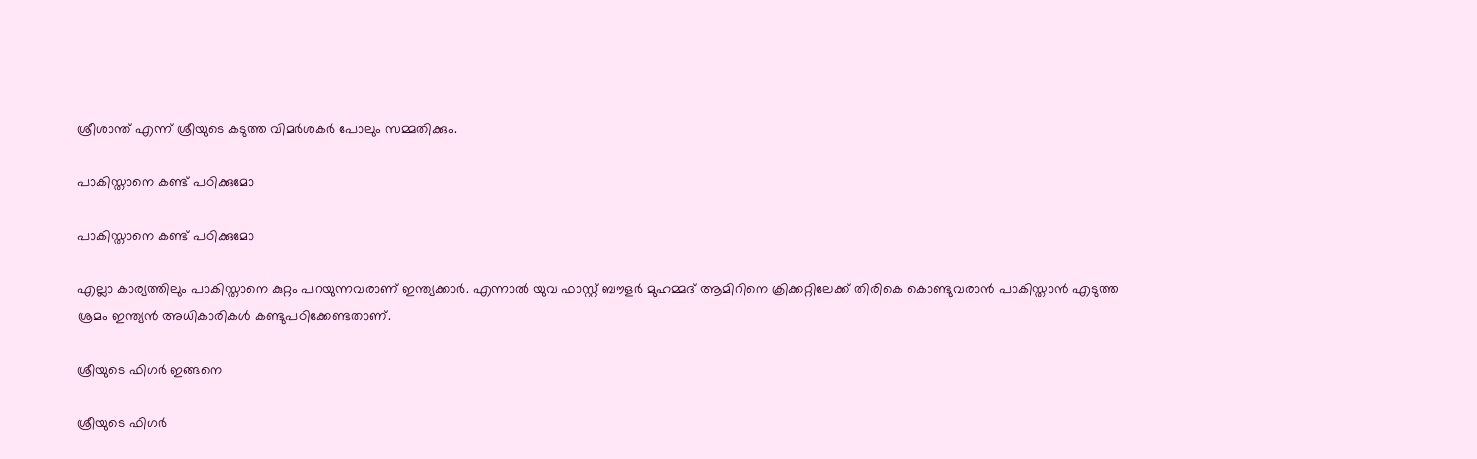ശ്രീശാന്ത് എന്ന് ശ്രീയുടെ കടുത്ത വിമര്‍ശകര്‍ പോലും സമ്മതിക്കും.

പാകിസ്താനെ കണ്ട് പഠിക്കുമോ

പാകിസ്താനെ കണ്ട് പഠിക്കുമോ

എല്ലാ കാര്യത്തിലും പാകിസ്താനെ കുറ്റം പറയുന്നവരാണ് ഇന്ത്യക്കാര്‍. എന്നാല്‍ യുവ ഫാസ്റ്റ് ബൗളര്‍ മുഹമ്മദ് ആമിറിനെ ക്രിക്കറ്റിലേക്ക് തിരികെ കൊണ്ടുവരാന്‍ പാകിസ്താന്‍ എടുത്ത ശ്രമം ഇന്ത്യന്‍ അധികാരികള്‍ കണ്ടുപഠിക്കേണ്ടതാണ്.

ശ്രീയുടെ ഫിഗര്‍ ഇങ്ങനെ

ശ്രീയുടെ ഫിഗര്‍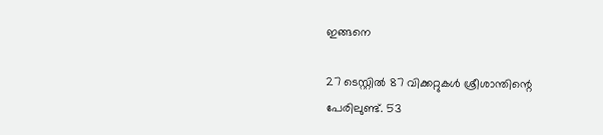ഇങ്ങനെ

27 ടെസ്റ്റില്‍ 87 വിക്കറ്റുകള്‍ ശ്രീശാന്തിന്റെ പേരിലുണ്ട്. 53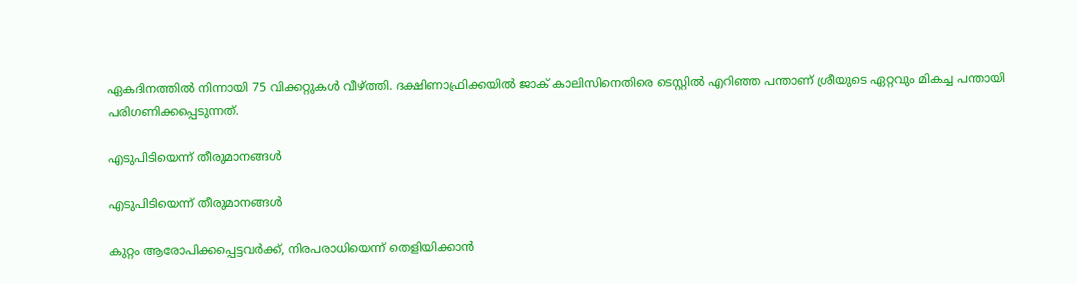ഏകദിനത്തില്‍ നിന്നായി 75 വിക്കറ്റുകള്‍ വീഴ്ത്തി. ദക്ഷിണാഫ്രിക്കയില്‍ ജാക് കാലിസിനെതിരെ ടെസ്റ്റില്‍ എറിഞ്ഞ പന്താണ് ശ്രീയുടെ ഏറ്റവും മികച്ച പന്തായി പരിഗണിക്കപ്പെടുന്നത്.

എടുപിടിയെന്ന് തീരുമാനങ്ങള്‍

എടുപിടിയെന്ന് തീരുമാനങ്ങള്‍

കുറ്റം ആരോപിക്കപ്പെട്ടവര്‍ക്ക്, നിരപരാധിയെന്ന് തെളിയിക്കാന്‍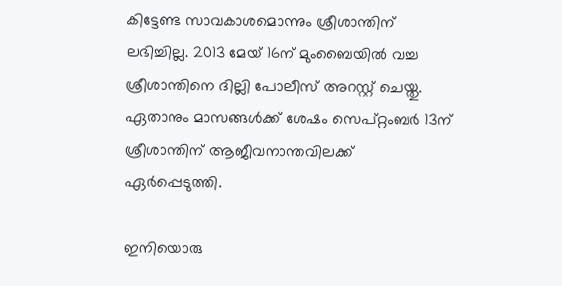കിട്ടേണ്ട സാവകാശമൊന്നും ശ്രീശാന്തിന് ലഭിച്ചില്ല. 2013 മേയ് 16ന് മുംബൈയില്‍ വച്ച ശ്രീശാന്തിനെ ദില്ലി പോലീസ് അറസ്റ്റ് ചെയ്തു. ഏതാനും മാസങ്ങള്‍ക്ക് ശേഷം സെപ്റ്റംബര്‍ 13ന് ശ്രീശാന്തിന് ആജീവനാന്തവിലക്ക് ഏര്‍പ്പെടുത്തി.

ഇനിയൊരു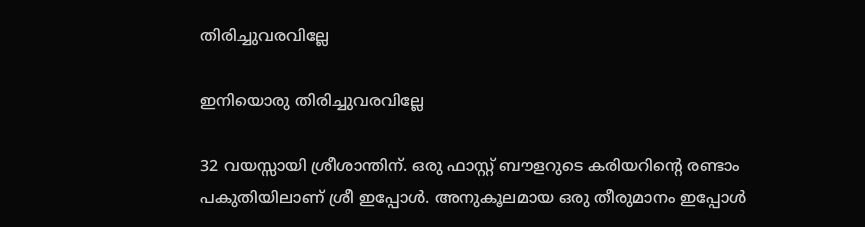തിരിച്ചുവരവില്ലേ

ഇനിയൊരു തിരിച്ചുവരവില്ലേ

32 വയസ്സായി ശ്രീശാന്തിന്. ഒരു ഫാസ്റ്റ് ബൗളറുടെ കരിയറിന്റെ രണ്ടാം പകുതിയിലാണ് ശ്രീ ഇപ്പോള്‍. അനുകൂലമായ ഒരു തീരുമാനം ഇപ്പോള്‍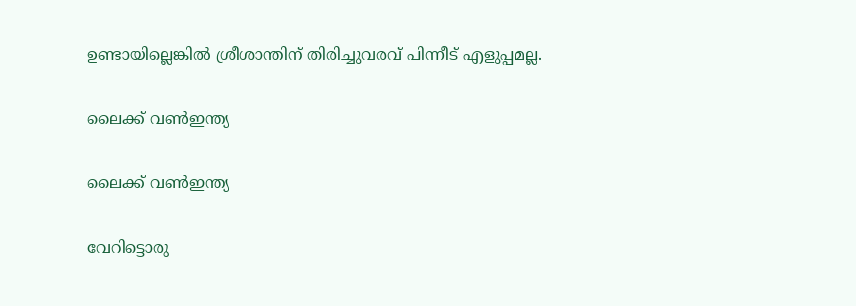ഉണ്ടായില്ലെങ്കില്‍ ശ്രീശാന്തിന് തിരിച്ചുവരവ് പിന്നീട് എളുപ്പമല്ല.

ലൈക്ക് വണ്‍ഇന്ത്യ

ലൈക്ക് വണ്‍ഇന്ത്യ

വേറിട്ടൊരു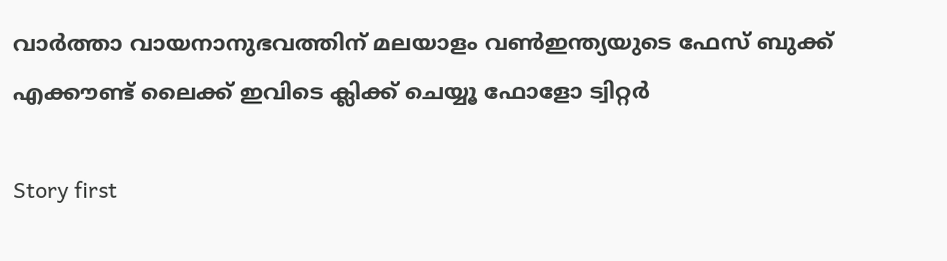വാര്‍ത്താ വായനാനുഭവത്തിന് മലയാളം വണ്‍ഇന്ത്യയുടെ ഫേസ് ബുക്ക് എക്കൗണ്ട് ലൈക്ക് ഇവിടെ ക്ലിക്ക് ചെയ്യൂ ഫോളോ ട്വിറ്റര്‍

Story first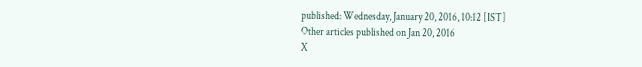published: Wednesday, January 20, 2016, 10:12 [IST]
Other articles published on Jan 20, 2016
X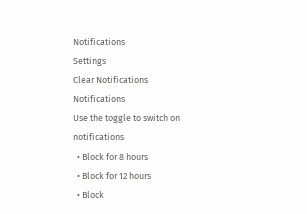Notifications
Settings
Clear Notifications
Notifications
Use the toggle to switch on notifications
  • Block for 8 hours
  • Block for 12 hours
  • Block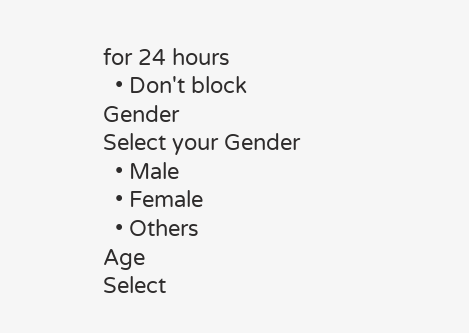for 24 hours
  • Don't block
Gender
Select your Gender
  • Male
  • Female
  • Others
Age
Select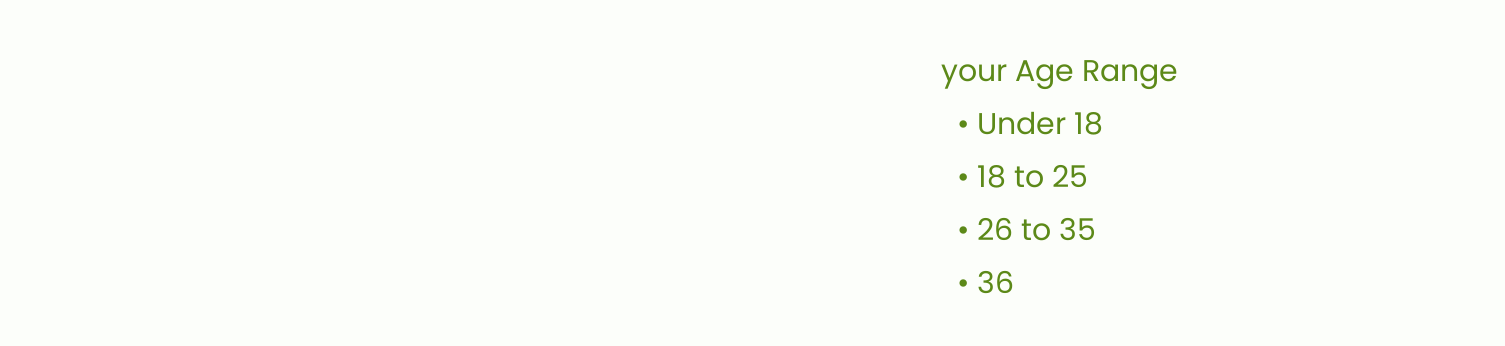your Age Range
  • Under 18
  • 18 to 25
  • 26 to 35
  • 36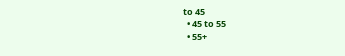to 45
  • 45 to 55
  • 55+